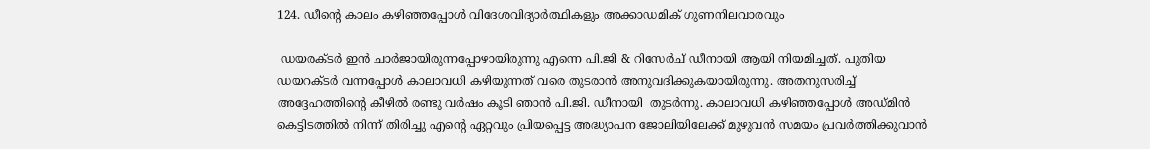124. ഡീന്‍റെ കാലം കഴിഞ്ഞപ്പോള്‍ വിദേശവിദ്യാർത്ഥികളും അക്കാഡമിക് ഗുണനിലവാരവും

 ഡയരക്ടര്‍ ഇന്‍ ചാര്‍ജായിരുന്നപ്പോഴായിരുന്നു എന്നെ പി.ജി & റിസേര്‍ച് ഡീനായി ആയി നിയമിച്ചത്. പുതിയ ഡയറക്ടര്‍ വന്നപ്പോള്‍ കാലാവധി കഴിയുന്നത്‌ വരെ തുടരാന്‍ അനുവദിക്കുകയായിരുന്നു. അതനുസരിച്ച് അദ്ദേഹത്തിന്റെ കീഴില്‍ രണ്ടു വര്‍ഷം കൂടി ഞാന്‍ പി.ജി. ഡീനായി  തുടര്‍ന്നു. കാലാവധി കഴിഞ്ഞപ്പോള്‍ അഡ്മിന്‍ കെട്ടിടത്തില്‍ നിന്ന് തിരിച്ചു എന്റെ ഏറ്റവും പ്രിയപ്പെട്ട അദ്ധ്യാപന ജോലിയിലേക്ക് മുഴുവന്‍ സമയം പ്രവര്‍ത്തിക്കുവാന്‍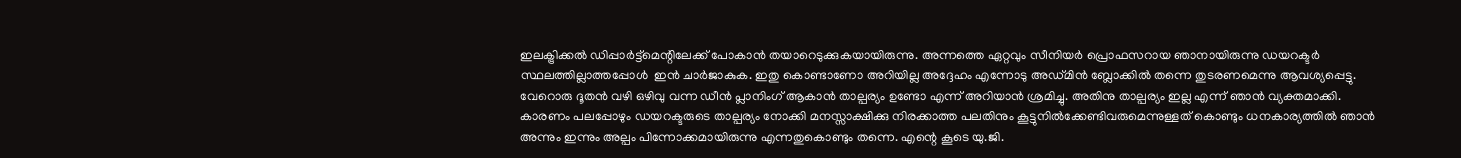ഇലക്ട്രിക്കല്‍ ഡിപ്പാര്‍ട്ട്മെന്റിലേക്ക് പോകാന്‍ തയാറെടുക്കുകയായിരുന്നു. അന്നത്തെ ഏറ്റവും സീനിയര്‍ പ്രൊഫസറായ ഞാനായിരുന്നു ഡയറക്ടര്‍ സ്ഥലത്തില്ലാത്തപ്പോള്‍  ഇന്‍ ചാര്‍ജാകുക. ഇതു കൊണ്ടാണോ അറിയില്ല അദ്ദേഹം എന്നോടു അഡ്മിന്‍ ബ്ലോക്കില്‍ തന്നെ തുടരണമെന്നു ആവശ്യപ്പെട്ടു. വേറൊരു ദൂതന്‍ വഴി ഒഴിവു വന്ന ഡീന്‍ പ്ലാനിംഗ് ആകാന്‍ താല്പര്യം ഉണ്ടോ എന്ന് അറിയാന്‍ ശ്രമിച്ചു. അതിനു താല്പര്യം ഇല്ല എന്ന് ഞാന്‍ വ്യക്തമാക്കി. കാരണം പലപ്പോഴും ഡയറക്ടരുടെ താല്പര്യം നോക്കി മനസ്സാക്ഷിക്കു നിരക്കാത്ത പലതിനും കൂട്ടുനില്‍ക്കേണ്ടിവരുമെന്നുള്ളത് കൊണ്ടും ധനകാര്യത്തില്‍ ഞാന്‍ അന്നും ഇന്നും അല്പം പിന്നോക്കമായിരുന്നു എന്നതുകൊണ്ടും തന്നെ. എന്റെ കൂടെ യു.ജി.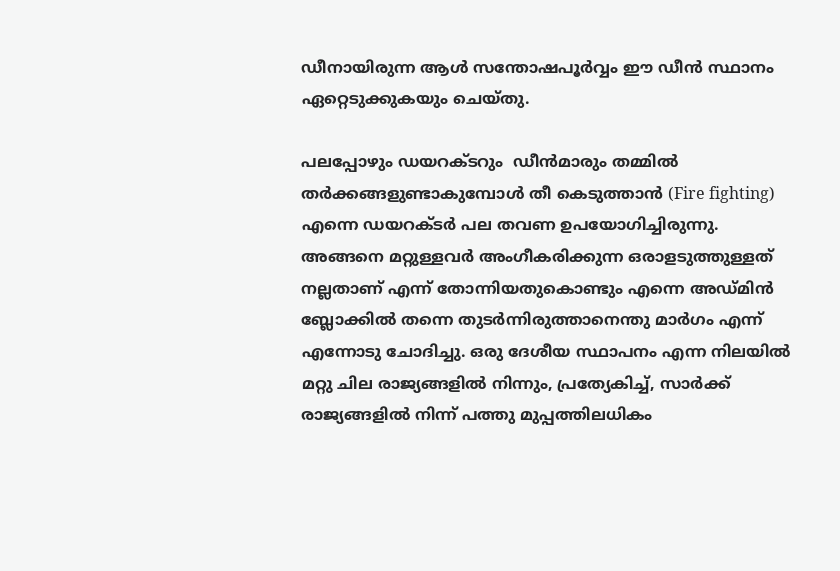ഡീനായിരുന്ന ആള്‍ സന്തോഷപൂര്‍വ്വം ഈ ഡീന്‍ സ്ഥാനം ഏറ്റെടുക്കുകയും ചെയ്തു.

പലപ്പോഴും ഡയറക്ടറും  ഡീന്‍മാരും തമ്മില്‍ തര്‍ക്കങ്ങളുണ്ടാകുമ്പോള്‍ തീ കെടുത്താന്‍ (Fire fighting) എന്നെ ഡയറക്ടര്‍ പല തവണ ഉപയോഗിച്ചിരുന്നു. അങ്ങനെ മറ്റുള്ളവര്‍ അംഗീകരിക്കുന്ന ഒരാളടുത്തുള്ളത് നല്ലതാണ് എന്ന് തോന്നിയതുകൊണ്ടും എന്നെ അഡ്മിന്‍ ബ്ലോക്കില്‍ തന്നെ തുടര്‍ന്നിരുത്താനെന്തു മാര്‍ഗം എന്ന് എന്നോടു ചോദിച്ചു. ഒരു ദേശീയ സ്ഥാപനം എന്ന നിലയില്‍ മറ്റു ചില രാജ്യങ്ങളില്‍ നിന്നും, പ്രത്യേകിച്ച്, സാര്‍ക്ക് രാജ്യങ്ങളില്‍ നിന്ന് പത്തു മുപ്പത്തിലധികം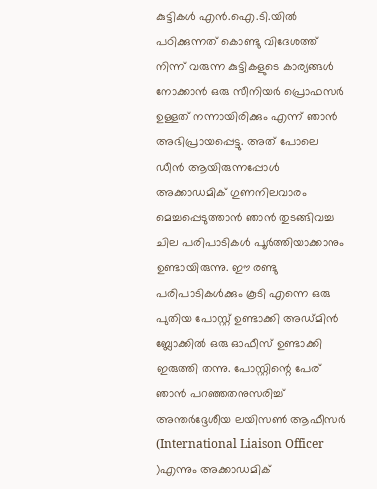കുട്ടികള്‍ എന്‍.ഐ.ടി.യില്‍ പഠിക്കുന്നത് കൊണ്ടു വിദേശത്ത് നിന്ന് വരുന്ന കുട്ടികളുടെ കാര്യങ്ങള്‍ നോക്കാന്‍ ഒരു സീനിയര്‍ പ്രൊഫസര്‍ ഉള്ളത് നന്നായിരിക്കും എന്ന് ഞാന്‍ അഭിപ്രായപ്പെട്ടു. അത് പോലെ ഡീന്‍ ആയിരുന്നപ്പോള്‍ അക്കാഡമിക് ഗുണനിലവാരം മെച്ചപ്പെടുത്താന്‍ ഞാന്‍ തുടങ്ങിവച്ച ചില പരിപാടികള്‍ പൂര്‍ത്തിയാക്കാനും ഉണ്ടായിരുന്നു. ഈ രണ്ടു പരിപാടികള്‍ക്കും കൂടി എന്നെ ഒരു പുതിയ പോസ്റ്റ് ഉണ്ടാക്കി അഡ്മിന്‍ ബ്ലോക്കില്‍ ഒരു ഓഫീസ് ഉണ്ടാക്കി ഇരുത്തി തന്നു. പോസ്റ്റിന്റെ പേര് ഞാന്‍ പറഞ്ഞതനുസരിച്ച് അന്തര്‍ദ്ദേശീയ ലയിസണ്‍ ആഫീസര്‍ (International Liaison Officer )എന്നും അക്കാഡമിക്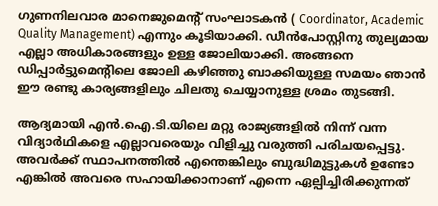ഗുണനിലവാര മാനെജുമെന്റ് സംഘാടകന്‍ ( Coordinator, Academic Quality Management) എന്നും കൂടിയാക്കി. ഡീന്‍പോസ്റ്റിനു തുല്യമായ എല്ലാ അധികാരങ്ങളും ഉള്ള ജോലിയാക്കി. അങ്ങനെ ഡിപ്പാര്‍ട്ടുമെന്റിലെ ജോലി കഴിഞ്ഞു ബാക്കിയുള്ള സമയം ഞാന്‍ ഈ രണ്ടു കാര്യങ്ങളിലും ചിലതു ചെയ്യാനുള്ള ശ്രമം തുടങ്ങി.

ആദ്യമായി എന്‍.ഐ.ടി.യിലെ മറ്റു രാജ്യങ്ങളില്‍ നിന്ന് വന്ന വിദ്യാര്‍ഥികളെ എല്ലാവരെയും വിളിച്ചു വരുത്തി പരിചയപ്പെട്ടു. അവര്‍ക്ക് സ്ഥാപനത്തില്‍ എന്തെങ്കിലും ബുദ്ധിമുട്ടുകള്‍ ഉണ്ടോ എങ്കില്‍ അവരെ സഹായിക്കാനാണ് എന്നെ ഏല്പിച്ചിരിക്കുന്നത്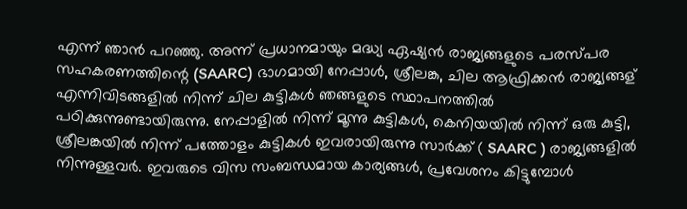എന്ന് ഞാന്‍ പറഞ്ഞു. അന്ന് പ്രധാനമായും മദ്ധ്യ ഏഷ്യന്‍ രാജ്യങ്ങളുടെ പരസ്പര സഹകരണത്തിന്റെ (SAARC) ഭാഗമായി നേപ്പാള്‍, ശ്രീലങ്ക, ചില ആഫ്രിക്കന്‍ രാജ്യങ്ങള് എന്നിവിടങ്ങളില്‍ നിന്ന് ചില കുട്ടികള്‍ ഞങ്ങളുടെ സ്ഥാപനത്തില്‍ പഠിക്കുന്നുണ്ടായിരുന്നു. നേപ്പാളില്‍ നിന്ന് മൂന്നു കുട്ടികള്‍, കെനിയയില്‍ നിന്ന് ഒരു കുട്ടി, ശ്രീലങ്കയില്‍ നിന്ന് പത്തോളം കുട്ടികള്‍ ഇവരായിരുന്നു സാര്‍ക്ക് ( SAARC ) രാജ്യങ്ങളില്‍ നിന്നുള്ളവര്‍. ഇവരുടെ വിസ സംബന്ധമായ കാര്യങ്ങള്‍, പ്രവേശനം കിട്ടുമ്പോള്‍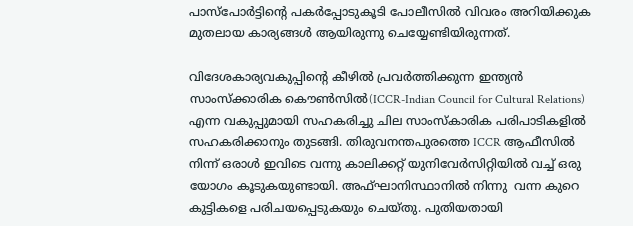പാസ്പോര്‍ട്ടിന്റെ പകര്‍പ്പോടുകൂടി പോലീസില്‍ വിവരം അറിയിക്കുക മുതലായ കാര്യങ്ങള്‍ ആയിരുന്നു ചെയ്യേണ്ടിയിരുന്നത്.

വിദേശകാര്യവകുപ്പിന്റെ കീഴില്‍ പ്രവര്‍ത്തിക്കുന്ന ഇന്ത്യന്‍ സാംസ്ക്കാരിക കൌണ്‍സില്‍(ICCR-Indian Council for Cultural Relations) എന്ന വകുപ്പുമായി സഹകരിച്ചു ചില സാംസ്കാരിക പരിപാടികളില്‍ സഹകരിക്കാനും തുടങ്ങി. തിരുവനന്തപുരത്തെ ICCR ആഫീസില്‍ നിന്ന് ഒരാള്‍ ഇവിടെ വന്നു കാലിക്കറ്റ് യുനിവേര്‍സിറ്റിയില്‍ വച്ച് ഒരു യോഗം കൂടുകയുണ്ടായി. അഫ്ഘാനിസ്ഥാനില്‍ നിന്നു  വന്ന കുറെ കുട്ടികളെ പരിചയപ്പെടുകയും ചെയ്തു. പുതിയതായി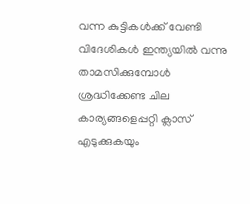വന്ന കുട്ടികള്‍ക്ക് വേണ്ടി  വിദേശികള്‍ ഇന്ത്യയില്‍ വന്നു താമസിക്കുമ്പോള്‍ ശ്രദ്ധിക്കേണ്ട ചില കാര്യങ്ങളെപ്പറ്റി ക്ലാസ് എടുക്കുകയും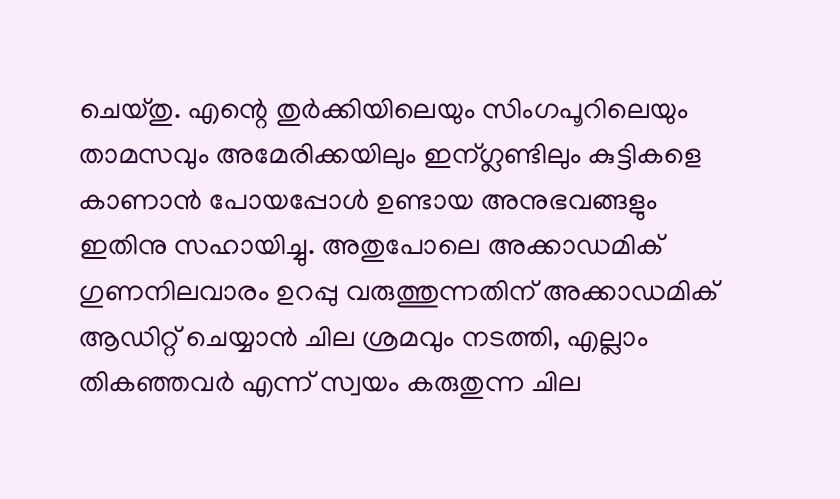ചെയ്തു. എന്റെ തുര്‍ക്കിയിലെയും സിംഗപൂറിലെയും താമസവും അമേരിക്കയിലും ഇന്ഗ്ലണ്ടിലും കുട്ടികളെ കാണാന്‍ പോയപ്പോള്‍ ഉണ്ടായ അനുഭവങ്ങളും ഇതിനു സഹായിച്ചു. അതുപോലെ അക്കാഡമിക് ഗുണനിലവാരം ഉറപ്പു വരുത്തുന്നതിന് അക്കാഡമിക് ആഡിറ്റ് ചെയ്യാന്‍ ചില ശ്രമവും നടത്തി, എല്ലാം തികഞ്ഞവര്‍ എന്ന് സ്വയം കരുതുന്ന ചില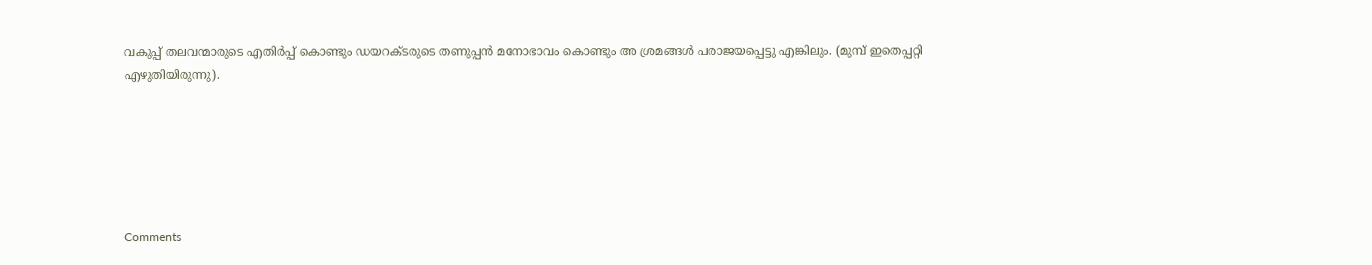വകുപ്പ് തലവന്മാരുടെ എതിര്‍പ്പ് കൊണ്ടും ഡയറക്ടരുടെ തണുപ്പന്‍ മനോഭാവം കൊണ്ടും അ ശ്രമങ്ങള്‍ പരാജയപ്പെട്ടു എങ്കിലും. (മുമ്പ് ഇതെപ്പറ്റി എഴുതിയിരുന്നു).






Comments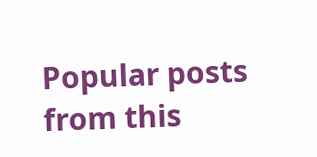Popular posts from this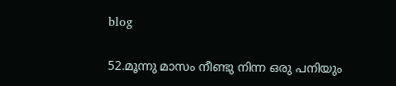blog

52.മൂന്നു മാസം നീണ്ടു നിന്ന ഒരു പനിയും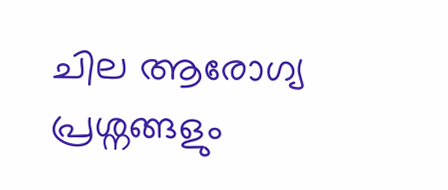ചില ആരോഗ്യ പ്രശ്നങ്ങളും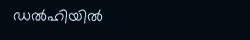ഡല്‍ഹിയില്‍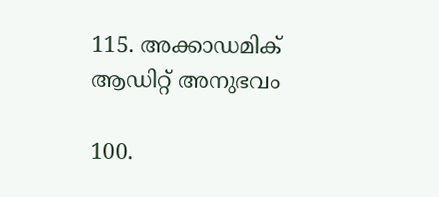115. അക്കാഡമിക് ആഡിറ്റ് അനുഭവം

100.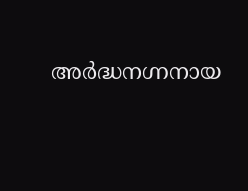അര്‍ദ്ധനഗ്നനായ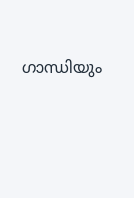ഗാന്ധിയും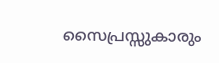സൈപ്രസ്സുകാരും